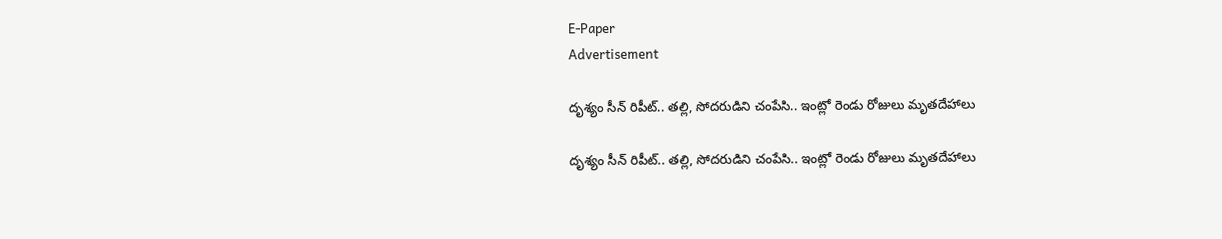E-Paper
Advertisement

దృశ్యం సీన్ రిపీట్.. తల్లి, సోదరుడిని చంపేసి.. ఇంట్లో రెండు రోజులు మృతదేహాలు

దృశ్యం సీన్ రిపీట్.. తల్లి, సోదరుడిని చంపేసి.. ఇంట్లో రెండు రోజులు మృతదేహాలు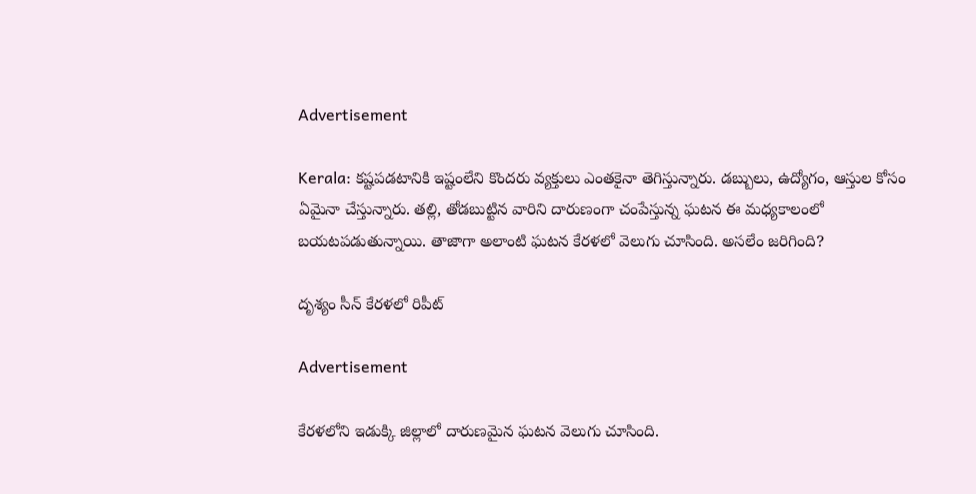Advertisement

Kerala: కష్టపడటానికి ఇష్టంలేని కొందరు వ్యక్తులు ఎంతకైనా తెగిస్తున్నారు. డబ్బులు, ఉద్యోగం, ఆస్తుల కోసం ఏమైనా చేస్తున్నారు. తల్లి, తోడబుట్టిన వారిని దారుణంగా చంపేస్తున్న ఘటన ఈ మధ్యకాలంలో బయటపడుతున్నాయి. తాజాగా అలాంటి ఘటన కేరళలో వెలుగు చూసింది. అసలేం జరిగింది?

దృశ్యం సీన్ కేరళలో రిపీట్

Advertisement

కేరళలోని ఇడుక్కి జిల్లాలో దారుణమైన ఘటన వెలుగు చూసింది.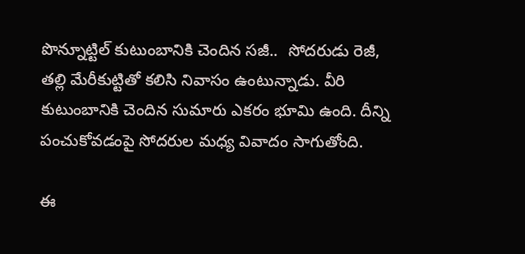పొన్నూట్టిల్ కుటుంబానికి చెందిన సజీ..  సోదరుడు రెజీ, తల్లి మేరీకుట్టి‌తో కలిసి నివాసం ఉంటున్నాడు. వీరి కుటుంబానికి చెందిన సుమారు ఎకరం భూమి ఉంది. దీన్ని పంచుకోవడంపై సోదరుల మధ్య వివాదం సాగుతోంది.

ఈ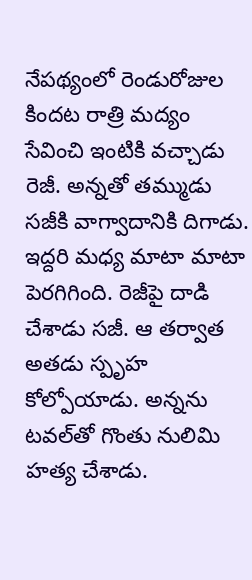నేపథ్యంలో రెండురోజుల కిందట రాత్రి మద్యం సేవించి ఇంటికి వచ్చాడు రెజీ. అన్నతో తమ్ముడు సజీకి వాగ్వాదానికి దిగాడు. ఇద్దరి మధ్య మాటా మాటా పెరగిగింది. రెజీపై దాడి చేశాడు సజీ. ఆ తర్వాత అతడు స్పృహ కోల్పోయాడు. అన్నను టవల్‌తో గొంతు నులిమి హత్య చేశాడు.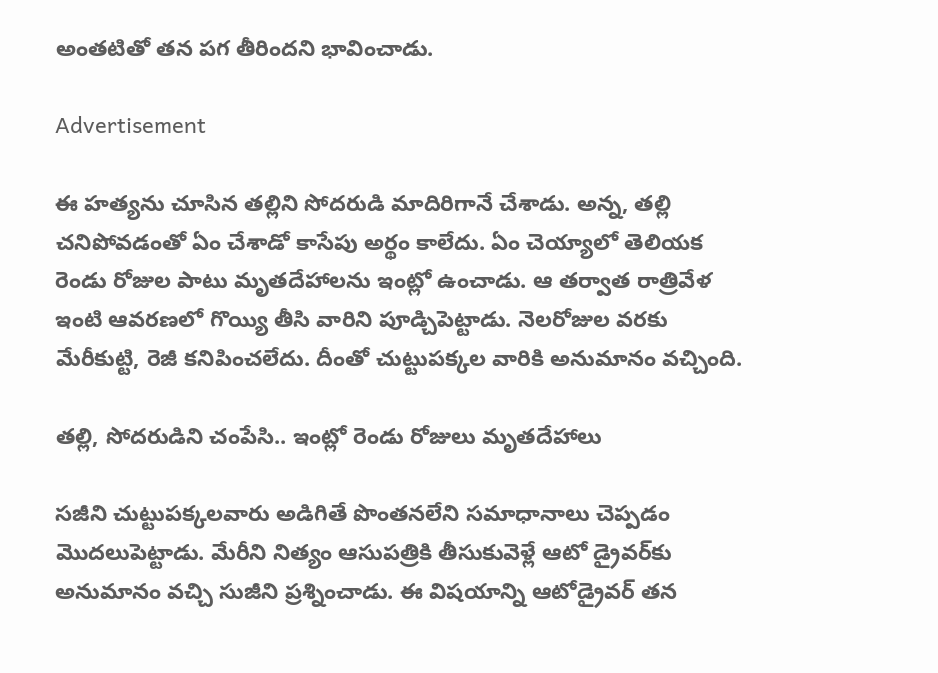అంతటితో తన పగ తీరిందని భావించాడు.

Advertisement

ఈ హత్యను చూసిన తల్లిని సోదరుడి మాదిరిగానే చేశాడు. అన్న, తల్లి చనిపోవడంతో ఏం చేశాడో కాసేపు అర్థం కాలేదు. ఏం చెయ్యాలో తెలియక రెండు రోజుల పాటు మృతదేహాలను ఇంట్లో ఉంచాడు. ఆ తర్వాత రాత్రివేళ ఇంటి ఆవరణలో గొయ్యి తీసి వారిని పూడ్చిపెట్టాడు. నెలరోజుల వరకు మేరీకుట్టి, రెజీ కనిపించలేదు. దీంతో చుట్టుపక్కల వారికి అనుమానం వచ్చింది.

తల్లి, సోదరుడిని చంపేసి.. ఇంట్లో రెండు రోజులు మృతదేహాలు

సజీని చుట్టుపక్కలవారు అడిగితే పొంతనలేని సమాధానాలు చెప్పడం మొదలుపెట్టాడు. మేరీని నిత్యం ఆసుపత్రికి తీసుకువెళ్లే ఆటో డ్రైవర్‌కు అనుమానం వచ్చి సుజీని ప్రశ్నించాడు. ఈ విషయాన్ని ఆటోడ్రైవర్ తన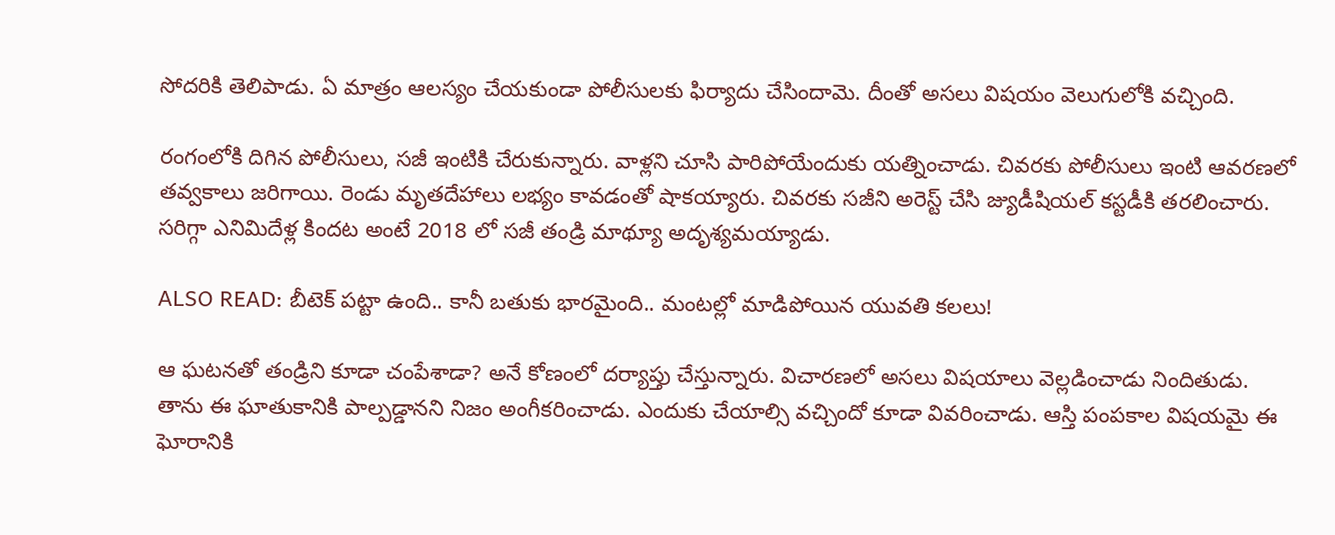సోదరికి తెలిపాడు. ఏ మాత్రం ఆలస్యం చేయకుండా పోలీసులకు ఫిర్యాదు చేసిందామె. దీంతో అసలు విషయం వెలుగులోకి వచ్చింది.

రంగంలోకి దిగిన పోలీసులు, సజీ ఇంటికి చేరుకున్నారు. వాళ్లని చూసి పారిపోయేందుకు యత్నించాడు. చివరకు పోలీసులు ఇంటి ఆవరణలో తవ్వకాలు జరిగాయి. రెండు మృతదేహాలు లభ్యం కావడంతో షాకయ్యారు. చివరకు సజీని అరెస్ట్ చేసి జ్యుడీషియల్ కస్టడీకి తరలించారు. సరిగ్గా ఎనిమిదేళ్ల కిందట అంటే 2018 లో సజీ తండ్రి మాథ్యూ అదృశ్యమయ్యాడు.

ALSO READ: బీటెక్ పట్టా ఉంది.. కానీ బతుకు భారమైంది.. మంటల్లో మాడిపోయిన యువతి కలలు!

ఆ ఘటనతో తండ్రిని కూడా చంపేశాడా? అనే కోణంలో దర్యాప్తు చేస్తున్నారు. విచారణలో అసలు విషయాలు వెల్లడించాడు నిందితుడు. తాను ఈ ఘాతుకానికి పాల్పడ్డానని నిజం అంగీకరించాడు. ఎందుకు చేయాల్సి వచ్చిందో కూడా వివరించాడు. ఆస్తి పంపకాల విషయమై ఈ ఘోరానికి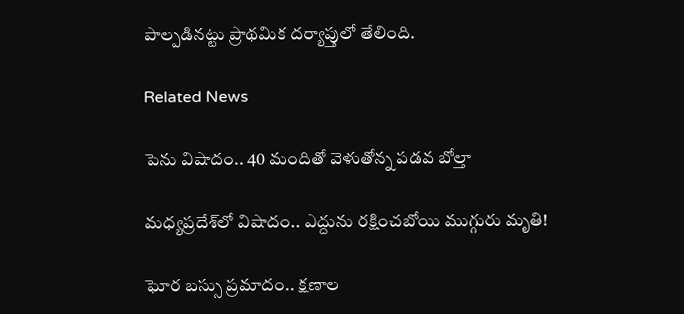పాల్పడినట్టు ప్రాథమిక దర్యాప్తులో తేలింది.

Related News

పెను విషాదం.. 40 మందితో వెళుతోన్న ప‌డ‌వ బోల్తా

మధ్యప్రదేశ్‌లో విషాదం.. ఎద్దును రక్షించబోయి ముగ్గురు మృతి!

ఘోర బస్సు ప్రమాదం.. క్షణాల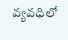వ్యవధిలో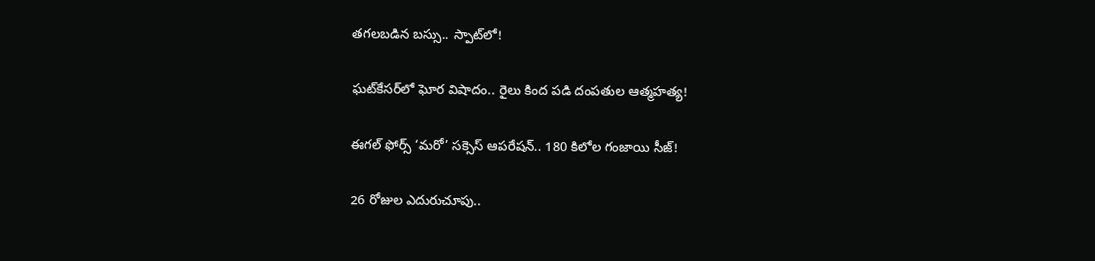తగలబడిన బస్సు.. స్పాట్‌లో!

ఘట్‌కేసర్‌లో ఘోర విషాదం.. రైలు కింద పడి దంపతుల ఆత్మహత్య!

ఈగల్ ఫోర్స్ ‘మరో’ సక్సెస్ ఆపరేషన్.. 180 కిలోల గంజాయి సీజ్!

26 రోజుల ఎదురుచూపు..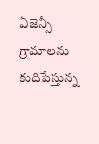ఏజెన్సీ గ్రామాలను కుదిపేస్తున్న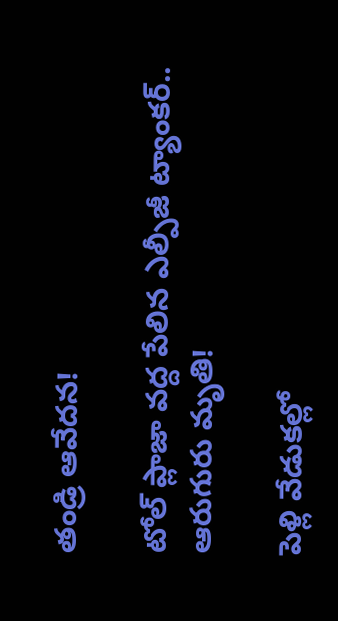తండ్రి ఆవేదన!

టోల్ ప్లాజా వద్ద పేలిన ఎల్పీజీ ట్యాంకర్.. ఆరుగురు మృతి!

పెళ్లి వేడుకల్లో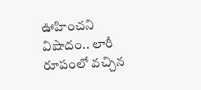ఊహించని విషాదం.. లారీ రూపంలో వచ్చిన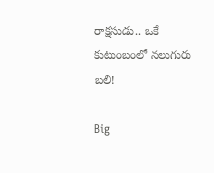రాక్షసుడు.. ఒకే కుటుంబంలో నలుగురు బలి!

Big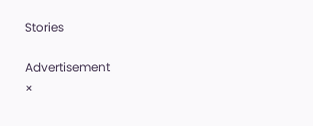Stories

Advertisement
×